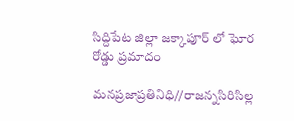సిద్దిపేట జిల్లా జక్కాపూర్ లో ఘోర రోడ్డు ప్రమాదం

మనప్రజాప్రతినిధి//రాజన్నసిరిసిల్ల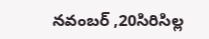నవంబర్ ,20సిరిసిల్ల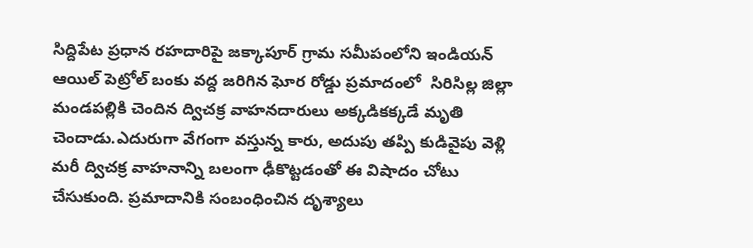సిద్దిపేట ప్రధాన రహదారిపై జక్కాపూర్ గ్రామ సమీపంలోని ఇండియన్ ఆయిల్ పెట్రోల్ బంకు వద్ద జరిగిన ఘోర రోడ్డు ప్రమాదంలో  సిరిసిల్ల జిల్లా మండపల్లికి చెందిన ద్విచక్ర వాహనదారులు అక్కడికక్కడే మృతి చెందాడు.ఎదురుగా వేగంగా వస్తున్న కారు, అదుపు తప్పి కుడివైపు వెళ్లి మరీ ద్విచక్ర వాహనాన్ని బలంగా ఢీకొట్టడంతో ఈ విషాదం చోటు చేసుకుంది. ప్రమాదానికి సంబంధించిన దృశ్యాలు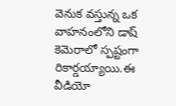వెనుక వస్తున్న ఒక వాహనంలోని డాష్ కెమెరాలో స్పష్టంగా రికార్డయ్యాయి.ఈ వీడియో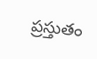ప్రస్తుతం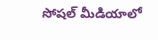సోషల్ మీడియాలో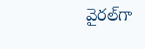వైరల్‌గా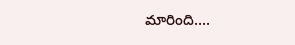మారింది....